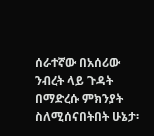ሰራተኛው በአሰሪው ንብረት ላይ ጉዳት በማድረሱ ምክንያት ስለሚሰናበትበት ሁኔታ፡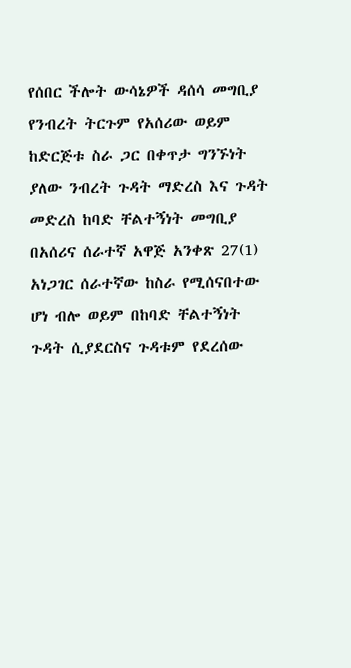የሰበር ችሎት ውሳኔዎች ዳሰሳ መግቢያ የንብረት ትርጉም የአሰሪው ወይም ከድርጅቱ ስራ ጋር በቀጥታ ግንኙነት ያለው ንብረት ጉዳት ማድረስ እና ጉዳት መድረስ ከባድ ቸልተኝነት መግቢያ በአሰሪና ሰራተኛ አዋጅ አንቀጽ 27(1) አነጋገር ሰራተኛው ከስራ የሚሰናበተው ሆነ ብሎ ወይም በከባድ ቸልተኝነት ጉዳት ሲያደርስና ጉዳቱም የደረሰው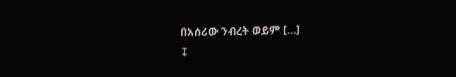በአሰሪው ንብረት ወይም […]
↧